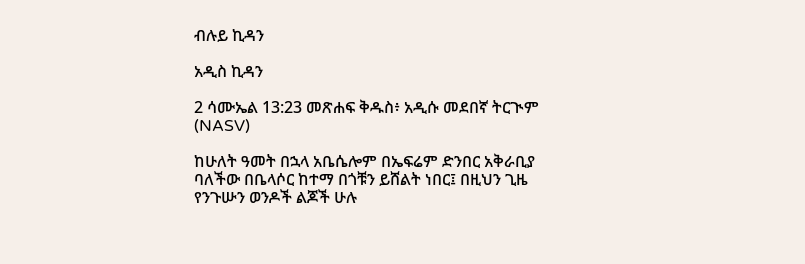ብሉይ ኪዳን

አዲስ ኪዳን

2 ሳሙኤል 13:23 መጽሐፍ ቅዱስ፥ አዲሱ መደበኛ ትርጒም (NASV)

ከሁለት ዓመት በኋላ አቤሴሎም በኤፍሬም ድንበር አቅራቢያ ባለችው በቤላሶር ከተማ በጎቹን ይሸልት ነበር፤ በዚህን ጊዜ የንጉሡን ወንዶች ልጆች ሁሉ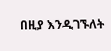በዚያ እንዲገኙለት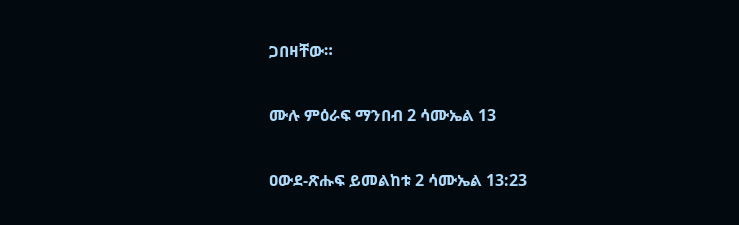ጋበዛቸው።

ሙሉ ምዕራፍ ማንበብ 2 ሳሙኤል 13

ዐውደ-ጽሑፍ ይመልከቱ 2 ሳሙኤል 13:23